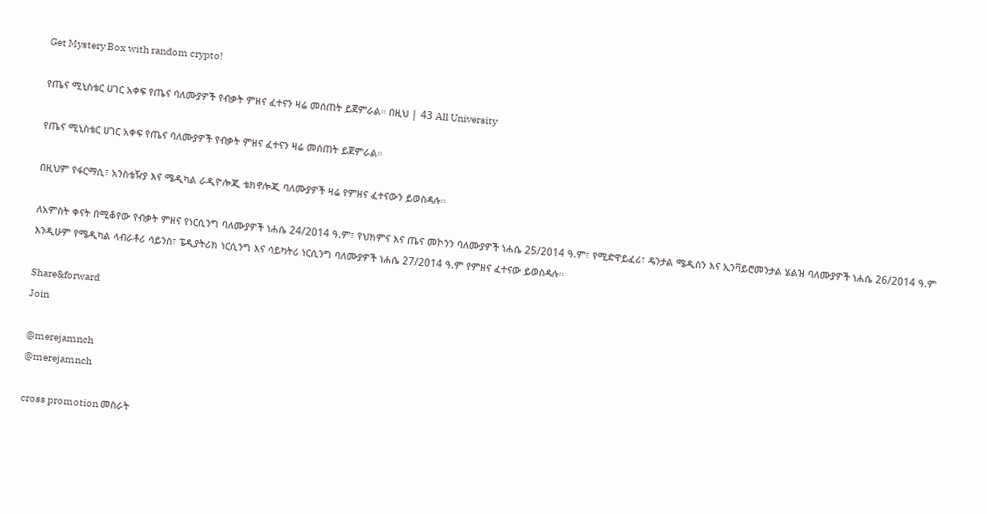Get Mystery Box with random crypto!

የጤና ሚኒስቴር ሀገር አቀፍ የጤና ባለሙያዎች የብቃት ምዘና ፈተናን ዛሬ መሰጠት ይጀምራል። በዚህ | 43 All University

የጤና ሚኒስቴር ሀገር አቀፍ የጤና ባለሙያዎች የብቃት ምዘና ፈተናን ዛሬ መሰጠት ይጀምራል።

በዚህም የፋርማሲ፣ አንስቴዥያ እና ሜዲካል ራዲዮሎጂ ቴክኖሎጂ ባለሙያዎች ዛሬ የምዘና ፈተናውን ይወስዳሉ።

ለአምስት ቀናት በሚቆየው የብቃት ምዘና የነርሲንግ ባለሙያዎች ነሐሴ 24/2014 ዓ.ም፣ የህክምና እና ጤና መኮንን ባለሙያዎች ነሐሴ 25/2014 ዓ.ም፣ የሚድዋይፈሪ፣ ዴንታል ሜዲስን እና ኢንቫይሮመንታል ሄልዝ ባለሙያዎች ነሐሴ 26/2014 ዓ.ም እንዲሁም የሜዲካል ላብራቶሪ ሳይንስ፣ ፔዲያትሪክ ነርሲንግ እና ሳይካትሪ ነርሲንግ ባለሙያዎች ነሐሴ 27/2014 ዓ.ም የምዘና ፈተናው ይወስዳሉ።

Share&forward
Join

@merejamnch
@merejamnch

cross promotion መስራት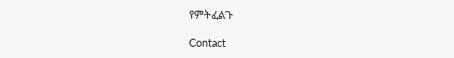የምትፈልጉ

Contact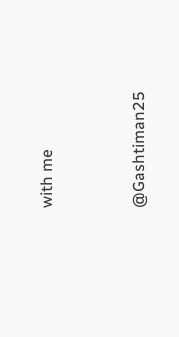with me


@Gashtiman25